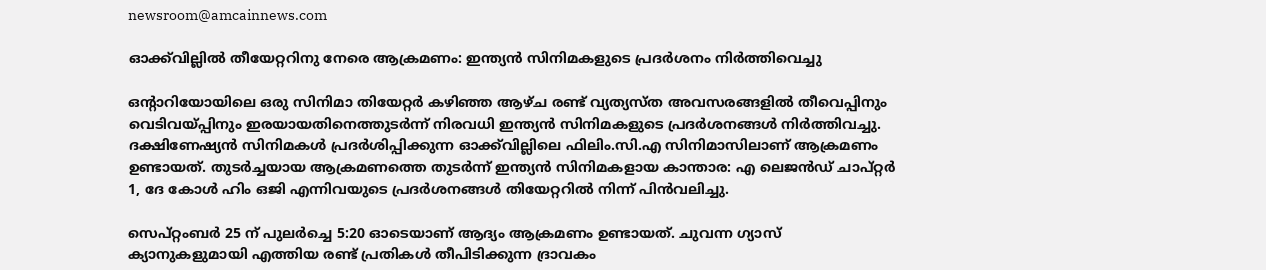newsroom@amcainnews.com

ഓക്ക്‌വില്ലിൽ തീയേറ്ററിനു നേരെ ആക്രമണം: ഇന്ത്യന്‍ സിനിമകളുടെ പ്രദര്‍ശനം നിര്‍ത്തിവെച്ചു

ഒന്റാറിയോയിലെ ഒരു സിനിമാ തിയേറ്റര്‍ കഴിഞ്ഞ ആഴ്ച രണ്ട് വ്യത്യസ്ത അവസരങ്ങളില്‍ തീവെപ്പിനും വെടിവയ്പ്പിനും ഇരയായതിനെത്തുടര്‍ന്ന് നിരവധി ഇന്ത്യന്‍ സിനിമകളുടെ പ്രദര്‍ശനങ്ങള്‍ നിര്‍ത്തിവച്ചു. ദക്ഷിണേഷ്യന്‍ സിനിമകൾ പ്രദർശിപ്പിക്കുന്ന ഓക്ക്‌വില്ലിലെ ഫിലിം.സി.എ സിനിമാസിലാണ് ആക്രമണം ഉണ്ടായത്. തുടർച്ചയായ ആക്രമണത്തെ തുടർന്ന് ഇന്ത്യൻ സിനിമകളായ കാന്താര: എ ലെജന്‍ഡ് ചാപ്റ്റര്‍ 1, ദേ കോള്‍ ഹിം ഒജി എന്നിവയുടെ പ്രദര്‍ശനങ്ങള്‍ തിയേറ്ററില്‍ നിന്ന് പിന്‍വലിച്ചു.

സെപ്റ്റംബര്‍ 25 ന് പുലര്‍ച്ചെ 5:20 ഓടെയാണ് ആദ്യം ആക്രമണം ഉണ്ടായത്. ചുവന്ന ഗ്യാസ് ക്യാനുകളുമായി എത്തിയ രണ്ട് പ്രതികള്‍ തീപിടിക്കുന്ന ദ്രാവകം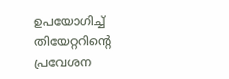ഉപയോഗിച്ച് തിയേറ്ററിന്റെ പ്രവേശന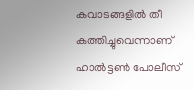കവാടങ്ങളില്‍ തീ കത്തിച്ചുവെന്നാണ് ഹാല്‍ട്ടണ്‍ പോലീസ്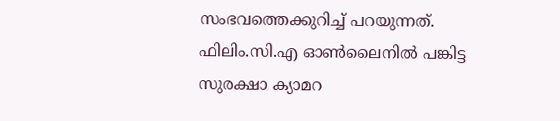സംഭവത്തെക്കുറിച്ച് പറയുന്നത്. ഫിലിം.സി.എ ഓണ്‍ലൈനില്‍ പങ്കിട്ട സുരക്ഷാ ക്യാമറ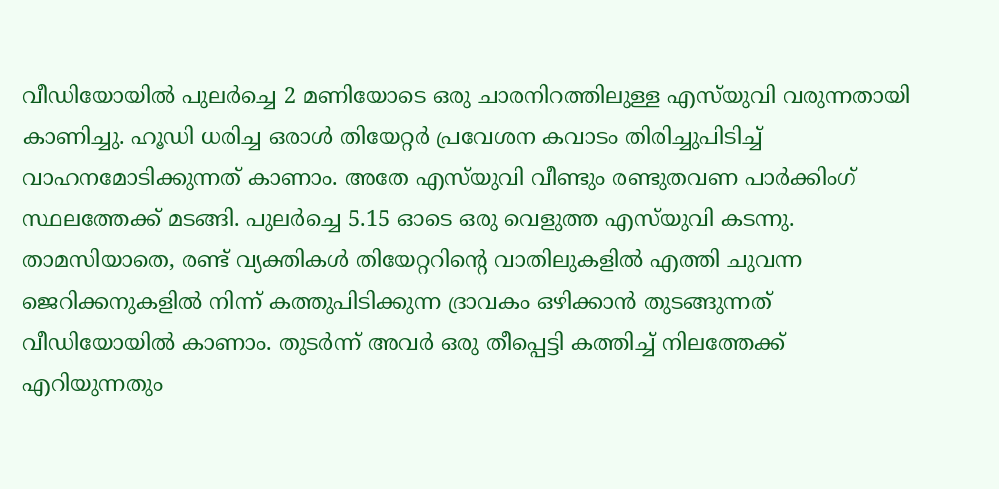വീഡിയോയില്‍ പുലര്‍ച്ചെ 2 മണിയോടെ ഒരു ചാരനിറത്തിലുള്ള എസ്‌യുവി വരുന്നതായി കാണിച്ചു. ഹൂഡി ധരിച്ച ഒരാള്‍ തിയേറ്റര്‍ പ്രവേശന കവാടം തിരിച്ചുപിടിച്ച് വാഹനമോടിക്കുന്നത് കാണാം. അതേ എസ്‌യുവി വീണ്ടും രണ്ടുതവണ പാര്‍ക്കിംഗ് സ്ഥലത്തേക്ക് മടങ്ങി. പുലര്‍ച്ചെ 5.15 ഓടെ ഒരു വെളുത്ത എസ്‌യുവി കടന്നു. താമസിയാതെ, രണ്ട് വ്യക്തികള്‍ തിയേറ്ററിന്റെ വാതിലുകളില്‍ എത്തി ചുവന്ന ജെറിക്കനുകളില്‍ നിന്ന് കത്തുപിടിക്കുന്ന ദ്രാവകം ഒഴിക്കാന്‍ തുടങ്ങുന്നത് വീഡിയോയില്‍ കാണാം. തുടര്‍ന്ന് അവര്‍ ഒരു തീപ്പെട്ടി കത്തിച്ച് നിലത്തേക്ക് എറിയുന്നതും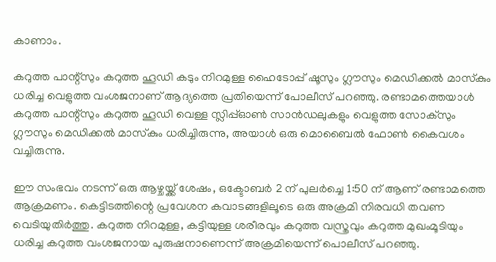കാണാം.

കറുത്ത പാന്റ്‌സും കറുത്ത ഹൂഡി കടും നിറമുള്ള ഹൈടോപ്പ് ഷൂസും ഗ്ലൗസും മെഡിക്കല്‍ മാസ്‌കും ധരിച്ച വെളുത്ത വംശജനാണ് ആദ്യത്തെ പ്രതിയെന്ന് പോലീസ് പറഞ്ഞു. രണ്ടാമത്തെയാള്‍ കറുത്ത പാന്റ്‌സും കറുത്ത ഹൂഡി വെള്ള സ്ലിപ്പ്ഓണ്‍ സാന്‍ഡലുകളും വെളുത്ത സോക്‌സും ഗ്ലൗസും മെഡിക്കല്‍ മാസ്‌കും ധരിച്ചിരുന്നു, അയാള്‍ ഒരു മൊബൈല്‍ ഫോണ്‍ കൈവശം വച്ചിരുന്നു.

ഈ സംഭവം നടന്ന് ഒരു ആഴ്ചയ്ക്ക് ശേഷം, ഒക്ടോബര്‍ 2 ന് പുലര്‍ച്ചെ 1:50 ന് ആണ് രണ്ടാമത്തെ ആക്രമണം. കെട്ടിടത്തിന്റെ പ്രവേശന കവാടങ്ങളിലൂടെ ഒരു അക്രമി നിരവധി തവണ വെടിയുതിര്‍ത്തു. കറുത്ത നിറമുള്ള, കട്ടിയുള്ള ശരീരവും കറുത്ത വസ്ത്രവും കറുത്ത മുഖംമൂടിയും ധരിച്ച കറുത്ത വംശജനായ പുരുഷനാണെന്ന് അക്രമിയെന്ന് പൊലീസ് പറഞ്ഞു.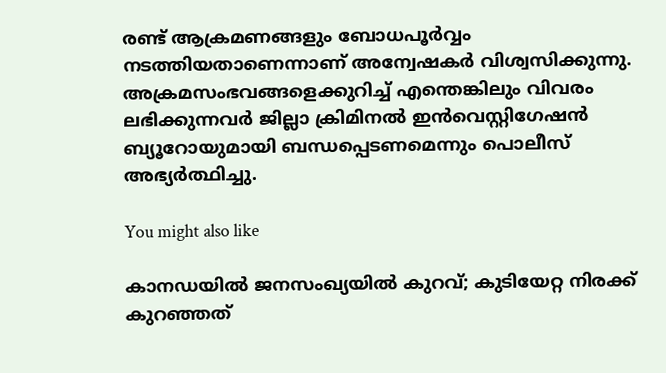രണ്ട് ആക്രമണങ്ങളും ബോധപൂര്‍വ്വം നടത്തിയതാണെന്നാണ് അന്വേഷകര്‍ വിശ്വസിക്കുന്നു. അക്രമസംഭവങ്ങളെക്കുറിച്ച് എന്തെങ്കിലും വിവരം ലഭിക്കുന്നവര്‍ ജില്ലാ ക്രിമിനല്‍ ഇന്‍വെസ്റ്റിഗേഷന്‍ ബ്യൂറോയുമായി ബന്ധപ്പെടണമെന്നും പൊലീസ് അഭ്യര്‍ത്ഥിച്ചു.

You might also like

കാനഡയിൽ ജനസംഖ്യയിൽ കുറവ്; കുടിയേറ്റ നിരക്ക് കുറഞ്ഞത്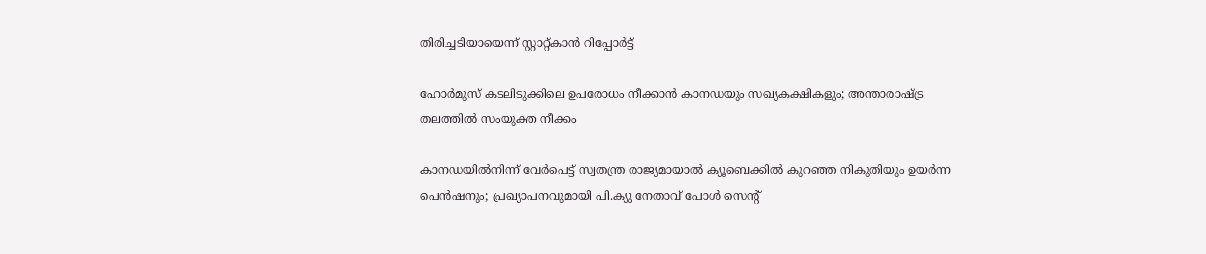തിരിച്ചടിയായെന്ന് സ്റ്റാറ്റ്‌കാൻ റിപ്പോർട്ട്

ഹോർമുസ് കടലിടുക്കിലെ ഉപരോധം നീക്കാൻ കാനഡയും സഖ്യകക്ഷികളും; അന്താരാഷ്ട്ര തലത്തിൽ സംയുക്ത നീക്കം

കാനഡയിൽനിന്ന് വേർപെട്ട് സ്വതന്ത്ര രാജ്യമായാൽ ക്യൂബെക്കിൽ കുറഞ്ഞ നികുതിയും ഉയർന്ന പെൻഷനും; പ്രഖ്യാപനവുമായി പി.ക്യു നേതാവ് പോൾ സെന്റ്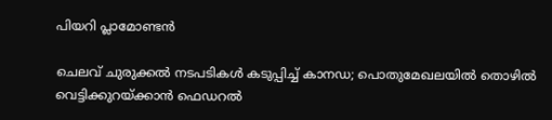പിയറി പ്ലാമോണ്ടൻ

ചെലവ് ചുരുക്കൽ നടപടികൾ കടുപ്പിച്ച് കാനഡ; പൊതുമേഖലയിൽ തൊഴിൽ വെട്ടിക്കുറയ്ക്കാൻ ഫെഡറൽ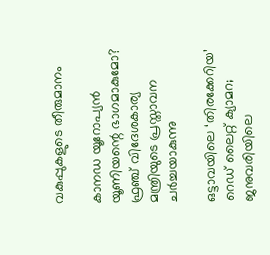വകുപ്പുകളുടെ തീരുമാനം

കാനഡ യൂറോപ്യൻ യൂണിയന്റെ ഭാഗമാകുമോ? ഫ്രഞ്ച് വിദേശകാര്യ മന്ത്രിയുടെ പ്രസ്താവന ചർച്ചയാകുന്നു

ഒട്ടാവയിലെ ‘തിരക്കേറിയ’ റെഡ് ലൈറ്റ് ക്യാമറ; ജനുവരിയിലെ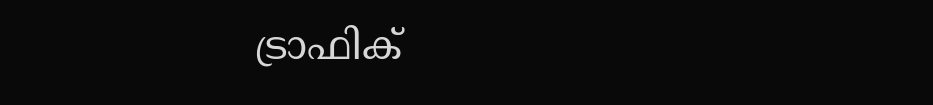ട്രാഫിക്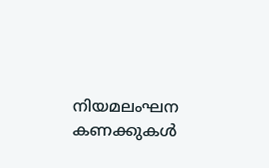നിയമലംഘന കണക്കുകൾ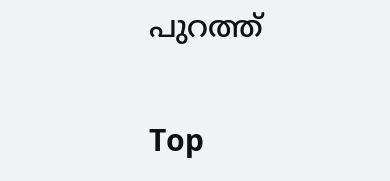പുറത്ത്

Top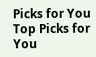Picks for You
Top Picks for You